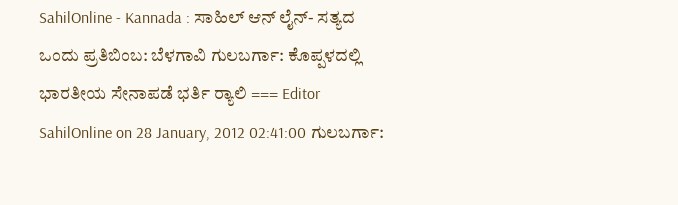SahilOnline - Kannada : ಸಾಹಿಲ್ ಆನ್ ‍ಲೈನ್- ಸತ್ಯದ ಒಂದು ಪ್ರತಿಬಿಂಬ: ಬೆಳಗಾವಿ ಗುಲಬರ್ಗಾ: ಕೊಪ್ಪಳದಲ್ಲಿ ಭಾರತೀಯ ಸೇನಾಪಡೆ ಭರ್ತಿ ರ್‍ಯಾಲಿ === Editor SahilOnline on 28 January, 2012 02:41:00 ಗುಲಬರ್ಗಾ: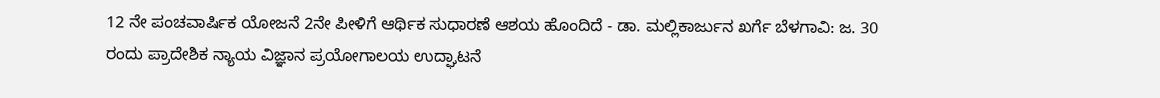12 ನೇ ಪಂಚವಾರ್ಷಿಕ ಯೋಜನೆ 2ನೇ ಪೀಳಿಗೆ ಆರ್ಥಿಕ ಸುಧಾರಣೆ ಆಶಯ ಹೊಂದಿದೆ - ಡಾ. ಮಲ್ಲಿಕಾರ್ಜುನ ಖರ್ಗೆ ಬೆಳಗಾವಿ: ಜ. 30 ರಂದು ಪ್ರಾದೇಶಿಕ ನ್ಯಾಯ ವಿಜ್ಞಾನ ಪ್ರಯೋಗಾಲಯ ಉದ್ಘಾಟನೆ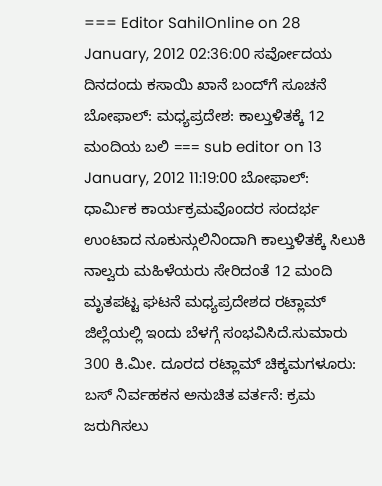=== Editor SahilOnline on 28 January, 2012 02:36:00 ಸರ್ವೋದಯ ದಿನದಂದು ಕಸಾಯಿ ಖಾನೆ ಬಂದ್‌ಗೆ ಸೂಚನೆ ಬೋಫಾಲ್: ಮಧ್ಯಪ್ರದೇಶ: ಕಾಲ್ತುಳಿತಕ್ಕೆ 12 ಮಂದಿಯ ಬಲಿ === sub editor on 13 January, 2012 11:19:00 ಬೋಫಾಲ್: ಧಾರ್ಮಿಕ ಕಾರ್ಯಕ್ರಮವೊಂದರ ಸಂದರ್ಭ ಉಂಟಾದ ನೂಕುನ್ಗುಲಿನಿಂದಾಗಿ ಕಾಲ್ತುಳಿತಕ್ಕೆ ಸಿಲುಕಿ ನಾಲ್ವರು ಮಹಿಳೆಯರು ಸೇರಿದಂತೆ 12 ಮಂದಿ ಮೃತಪಟ್ಟ ಘಟನೆ ಮಧ್ಯಪ್ರದೇಶದ ರಟ್ಲಾಮ್ ಜಿಲ್ಲೆಯಲ್ಲಿ ಇಂದು ಬೆಳಗ್ಗೆ ಸಂಭವಿಸಿದೆ.ಸುಮಾರು 300 ಕಿ.ಮೀ. ದೂರದ ರಟ್ಲಾಮ್ ಚಿಕ್ಕಮಗಳೂರು: ಬಸ್ ನಿರ್ವಹಕನ ಅನುಚಿತ ವರ್ತನೆ: ಕ್ರಮ ಜರುಗಿಸಲು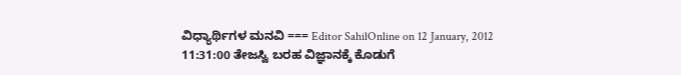ವಿಧ್ಯಾರ್ಥಿಗಳ ಮನವಿ === Editor SahilOnline on 12 January, 2012 11:31:00 ತೇಜಸ್ವಿ ಬರಹ ವಿಜ್ಞಾನಕ್ಕೆ ಕೊಡುಗೆ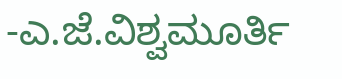-ಎ.ಜೆ.ವಿಶ್ವಮೂರ್ತಿ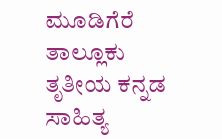ಮೂಡಿಗೆರೆ ತಾಲ್ಲೂಕು ತೃತೀಯ ಕನ್ನಡ ಸಾಹಿತ್ಯ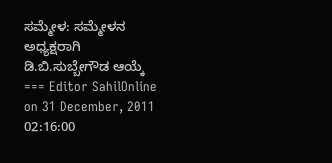ಸಮ್ಮೇಳ: ಸಮ್ಮೇಳನ ಅಧ್ಯಕ್ಷರಾಗಿ ಡಿ.ಬಿ.ಸುಬ್ಬೇಗೌಡ ಆಯ್ಕೆ === Editor SahilOnline on 31 December, 2011 02:16:00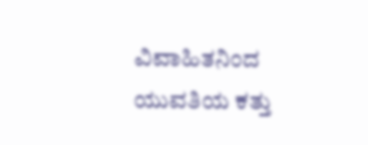ವಿವಾಹಿತನಿಂದ ಯುವತಿಯ ಕತ್ತು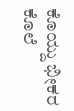ಕೊಯ್ದು ಭೀಕರ ಕೊಲೆ